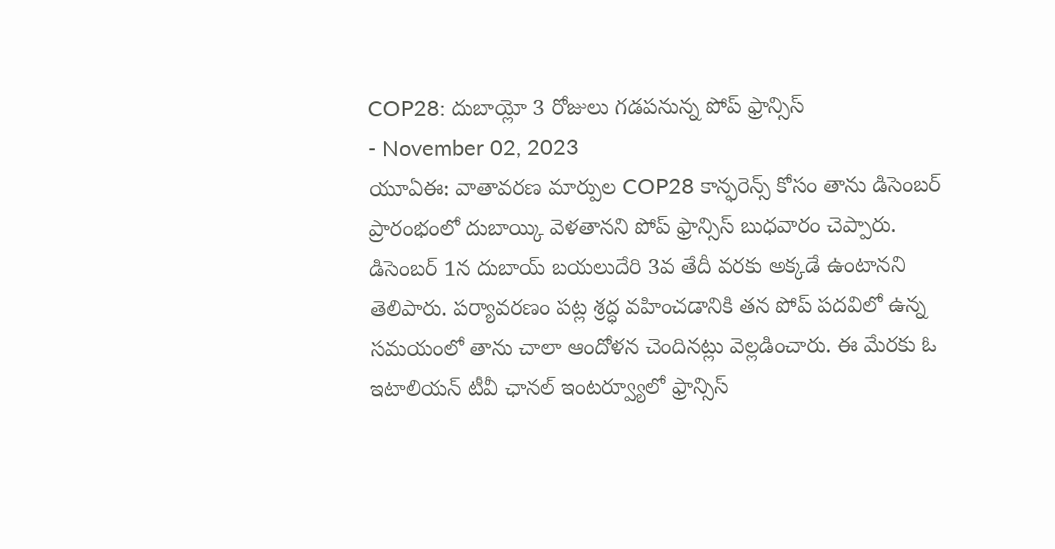COP28: దుబాయ్లో 3 రోజులు గడపనున్న పోప్ ఫ్రాన్సిస్
- November 02, 2023
యూఏఈ: వాతావరణ మార్పుల COP28 కాన్ఫరెన్స్ కోసం తాను డిసెంబర్ ప్రారంభంలో దుబాయ్కి వెళతానని పోప్ ఫ్రాన్సిస్ బుధవారం చెప్పారు. డిసెంబర్ 1న దుబాయ్ బయలుదేరి 3వ తేదీ వరకు అక్కడే ఉంటానని తెలిపారు. పర్యావరణం పట్ల శ్రద్ధ వహించడానికి తన పోప్ పదవిలో ఉన్న సమయంలో తాను చాలా ఆందోళన చెందినట్లు వెల్లడించారు. ఈ మేరకు ఓ ఇటాలియన్ టీవీ ఛానల్ ఇంటర్వ్యూలో ఫ్రాన్సిస్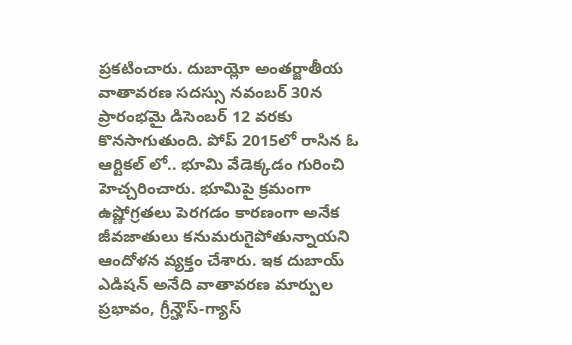ప్రకటించారు. దుబాయ్లో అంతర్జాతీయ వాతావరణ సదస్సు నవంబర్ 30న ప్రారంభమై డిసెంబర్ 12 వరకు కొనసాగుతుంది. పోప్ 2015లో రాసిన ఓ ఆర్టికల్ లో.. భూమి వేడెక్కడం గురించి హెచ్చరించారు. భూమిపై క్రమంగా ఉష్ణోగ్రతలు పెరగడం కారణంగా అనేక జీవజాతులు కనుమరుగైపోతున్నాయని ఆందోళన వ్యక్తం చేశారు. ఇక దుబాయ్ ఎడిషన్ అనేది వాతావరణ మార్పుల ప్రభావం, గ్రీన్హౌస్-గ్యాస్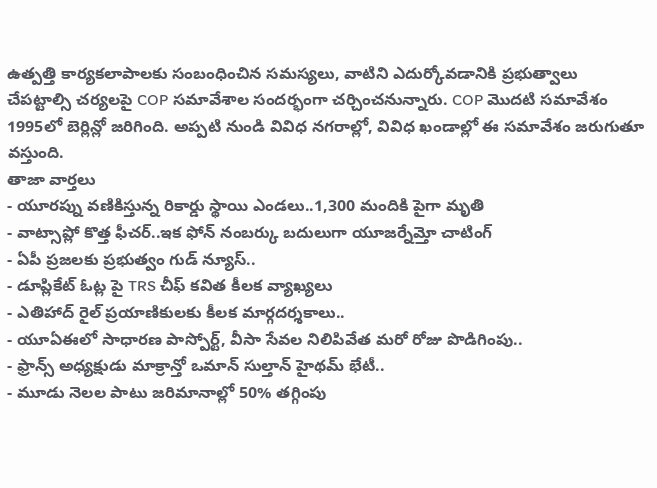ఉత్పత్తి కార్యకలాపాలకు సంబంధించిన సమస్యలు, వాటిని ఎదుర్కోవడానికి ప్రభుత్వాలు చేపట్టాల్సి చర్యలపై COP సమావేశాల సందర్భంగా చర్చించనున్నారు. COP మొదటి సమావేశం 1995లో బెర్లిన్లో జరిగింది. అప్పటి నుండి వివిధ నగరాల్లో, వివిధ ఖండాల్లో ఈ సమావేశం జరుగుతూ వస్తుంది.
తాజా వార్తలు
- యూరప్ను వణికిస్తున్న రికార్డు స్థాయి ఎండలు..1,300 మందికి పైగా మృతి
- వాట్సాప్లో కొత్త ఫీచర్..ఇక ఫోన్ నంబర్కు బదులుగా యూజర్నేమ్తో చాటింగ్
- ఏపీ ప్రజలకు ప్రభుత్వం గుడ్ న్యూస్..
- డూప్లికేట్ ఓట్ల పై TRS చీఫ్ కవిత కీలక వ్యాఖ్యలు
- ఎతిహాద్ రైల్ ప్రయాణికులకు కీలక మార్గదర్శకాలు..
- యూఏఈలో సాధారణ పాస్పోర్ట్, వీసా సేవల నిలిపివేత మరో రోజు పొడిగింపు..
- ఫ్రాన్స్ అధ్యక్షుడు మాక్రాన్తో ఒమాన్ సుల్తాన్ హైథమ్ భేటీ..
- మూడు నెలల పాటు జరిమానాల్లో 50% తగ్గింపు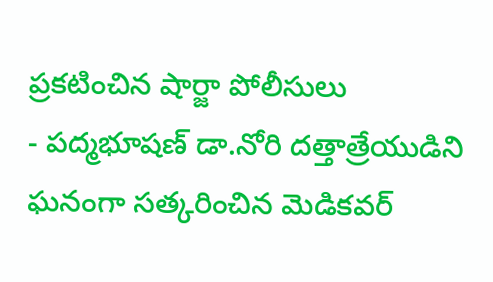ప్రకటించిన షార్జా పోలీసులు
- పద్మభూషణ్ డా.నోరి దత్తాత్రేయుడిని ఘనంగా సత్కరించిన మెడికవర్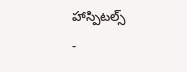హాస్పిటల్స్
-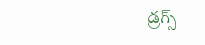డ్రగ్స్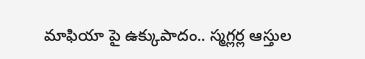మాఫియా పై ఉక్కుపాదం.. స్మగ్లర్ల ఆస్తుల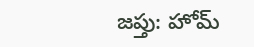జప్తు: హోమ్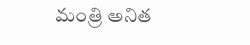మంత్రి అనిత